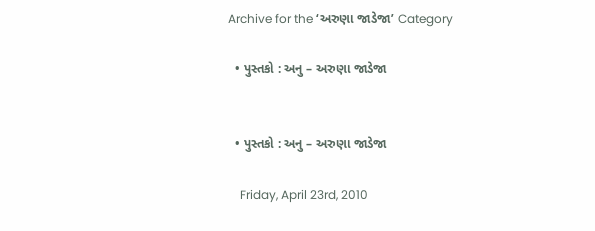Archive for the ‘અરુણા જાડેજા’ Category

  • પુસ્તકો : અનુ – અરુણા જાડેજા


  • પુસ્તકો : અનુ – અરુણા જાડેજા

    Friday, April 23rd, 2010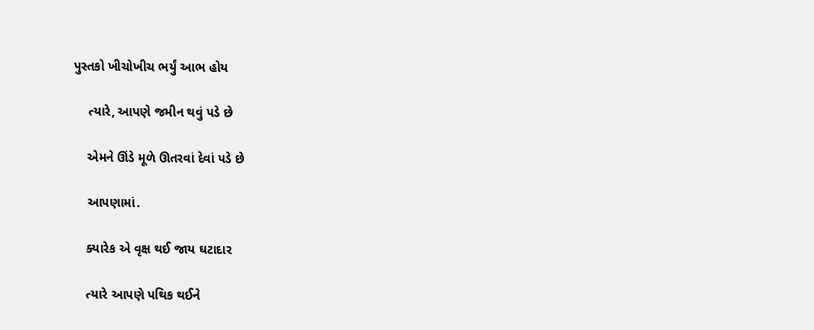પુસ્તકો ખીચોખીચ ભર્યું આભ હોય

    ત્યારે, આપણે જમીન થવું પડે છે

    એમને ઊંડે મૂળે ઊતરવાં દેવાં પડે છે

    આપણામાં.

    ક્યારેક એ વૃક્ષ થઈ જાય ઘટાદાર

    ત્યારે આપણે પથિક થઈને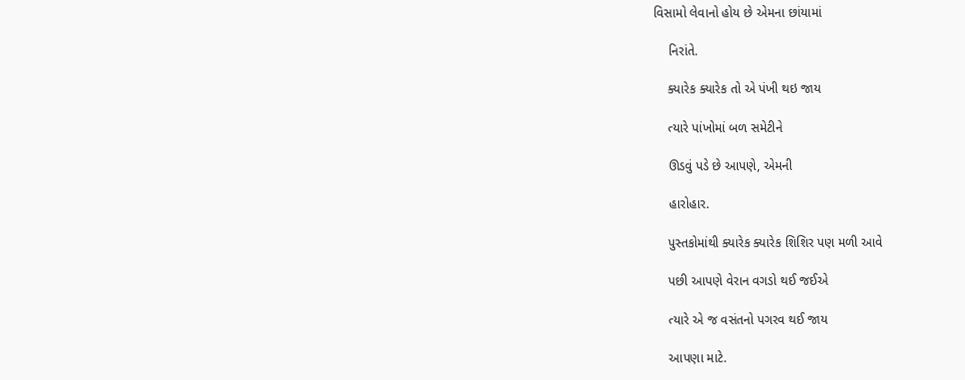વિસામો લેવાનો હોય છે એમના છાંયામાં

    નિરાંતે.

    ક્યારેક ક્યારેક તો એ પંખી થઇ જાય

    ત્યારે પાંખોમાં બળ સમેટીને

    ઊડવું પડે છે આપણે, એમની

    હારોહાર.

    પુસ્તકોમાંથી ક્યારેક ક્યારેક શિશિર પણ મળી આવે

    પછી આપણે વેરાન વગડો થઈ જઈએ

    ત્યારે એ જ વસંતનો પગરવ થઈ જાય

    આપણા માટે.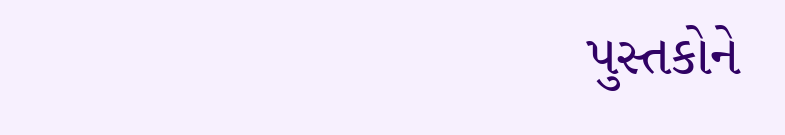પુસ્તકોને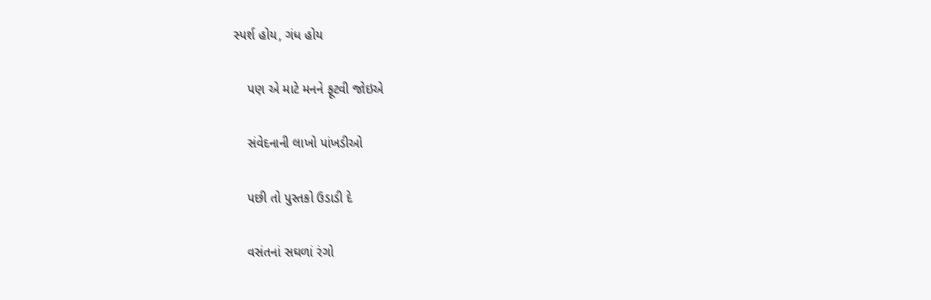સ્પર્શ હોય, ગંધ હોય

    પણ એ માટે મનને ફૂટવી જોઇએ

    સંવેદનાની લાખો પાંખડીઓ

    પછી તો પુસ્તકો ઉડાડી દે

    વસંતનાં સઘળાં રંગો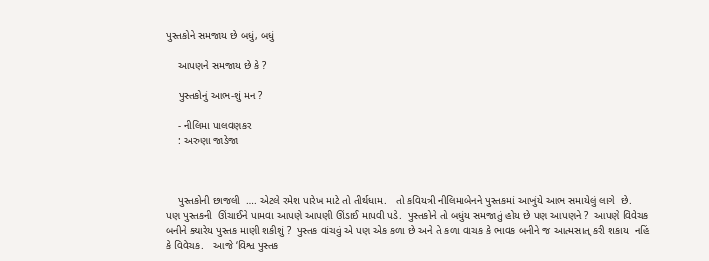પુસ્તકોને સમજાય છે બધું, બધું

    આપણને સમજાય છે કે ?

    પુસ્તકોનું આભ-શું મન ?

    - નીલિમા પાલવણકર
    : અરુણા જાડેજા



    પુસ્તકોની છાજલી  …. એટલે રમેશ પારેખ માટે તો તીર્થધામ.   તો કવિયત્રી નીલિમાબેનને પુસ્તકમાં આખુંયે આભ સમાયેલું લાગે  છે. પણ પુસ્તકની  ઊંચાઈને પામવા આપણે આપણી ઊંડાઈ માપવી પડે.  પુસ્તકોને તો બધુંય સમજાતું હોય છે પણ આપણને ?  આપણે વિવેચક બનીને ક્યારેય પુસ્તક માણી શકીશું ?  પુસ્તક વાંચવું એ પણ એક કળા છે અને તે કળા વાચક કે ભાવક બનીને જ આત્મસાત્ કરી શકાય  નહિં કે વિવેચક.   આજે ‘વિશ્વ પુસ્તક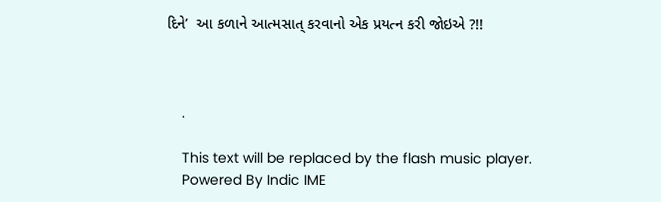દિને’  આ કળાને આત્મસાત્ કરવાનો એક પ્રયત્ન કરી જોઇએ ?!!



    .

    This text will be replaced by the flash music player.
    Powered By Indic IME